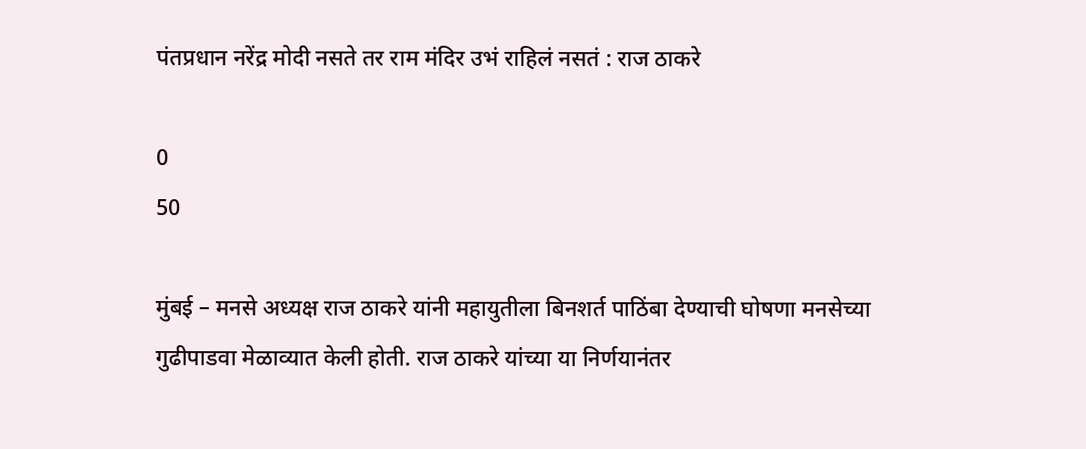पंतप्रधान नरेंद्र मोदी नसते तर राम मंदिर उभं राहिलं नसतं : राज ठाकरे

0
50

मुंबई – मनसे अध्यक्ष राज ठाकरे यांनी महायुतीला बिनशर्त पाठिंबा देण्याची घोषणा मनसेच्या गुढीपाडवा मेळाव्यात केली होती. राज ठाकरे यांच्या या निर्णयानंतर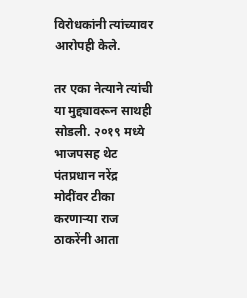विरोधकांनी त्यांच्यावर आरोपही केले.

तर एका नेत्याने त्यांची या मुद्द्यावरून साथही सोडली. २०१९ मध्ये भाजपसह थेट पंतप्रधान नरेंद्र मोदींवर टीका करणाऱ्या राज ठाकरेंनी आता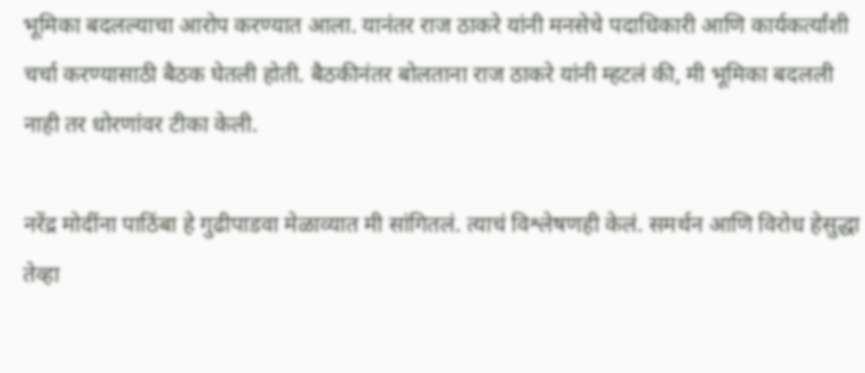भूमिका बदलल्याचा आरोप करण्यात आला. यानंतर राज ठाकरे यांनी मनसेचे पदाधिकारी आणि कार्यकर्त्यांशी चर्चा करण्यासाठी बैठक घेतली होती. बैठकीनंतर बोलताना राज ठाकरे यांनी म्हटलं की, मी भूमिका बदलली नाही तर धोरणांवर टीका केली.

नरेंद्र मोदींना पाठिंबा हे गुढीपाडवा मेळाव्यात मी सांगितलं. त्याचं विश्लेषणही केलं. समर्थन आणि विरोध हेसुद्धा तेव्हा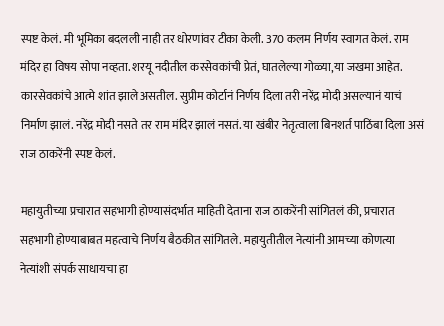स्पष्ट केलं. मी भूमिका बदलली नाही तर धोरणांवर टीका केली. 370 कलम निर्णय स्वागत केलं. राम मंदिर हा विषय सोपा नव्हता. शरयू नदीतील करसेवकांची प्रेतं, घातलेल्या गोळ्या,या जखमा आहेत. कारसेवकांचे आत्मे शांत झाले असतील. सुप्रीम कोर्टानं निर्णय दिला तरी नरेंद्र मोदी असल्यानं याचं निर्माण झालं. नरेंद्र मोदी नसते तर राम मंदिर झालं नसतं. या खंबीर नेतृत्वाला बिनशर्त पाठिंबा दिला असं राज ठाकरेंनी स्पष्ट केलं.

महायुतीच्या प्रचारात सहभागी होण्यासंदर्भात माहिती देताना राज ठाकरेंनी सांगितलं की, प्रचारात सहभागी होण्याबाबत महत्वाचे निर्णय बैठकीत सांगितले. महायुतीतील नेत्यांनी आमच्या कोणत्या नेत्यांशी संपर्क साधायचा हा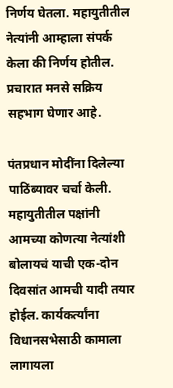निर्णय घेतला. महायुतीतील नेत्यांनी आम्हाला संपर्क केला की निर्णय होतील. प्रचारात मनसे सक्रिय सहभाग घेणार आहे.

पंतप्रधान मोदींना दिलेल्या पाठिंब्यावर चर्चा केली. महायुतीतील पक्षांनी आमच्या कोणत्या नेत्यांशी बोलायचं याची एक-दोन दिवसांत आमची यादी तयार होईल. कार्यकर्त्यांना विधानसभेसाठी कामाला लागायला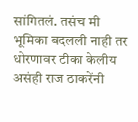सांगितलं. तसंच मी भूमिका बदलली नाही तर धोरणावर टीका केलीय असंही राज ठाकरेंनी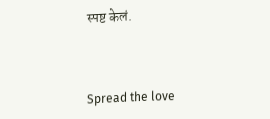स्पष्ट केलं.



Spread the love